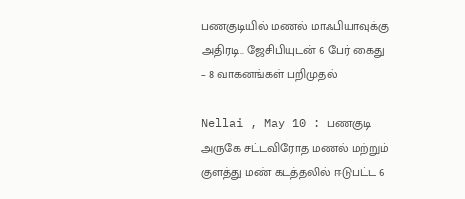பணகுடியில் மணல் மாஃபியாவுக்கு அதிரடி.. ஜேசிபியுடன் 6 பேர் கைது – 8 வாகனங்கள் பறிமுதல்

Nellai , May 10 : பணகுடி அருகே சட்டவிரோத மணல் மற்றும் குளத்து மண் கடத்தலில் ஈடுபட்ட 6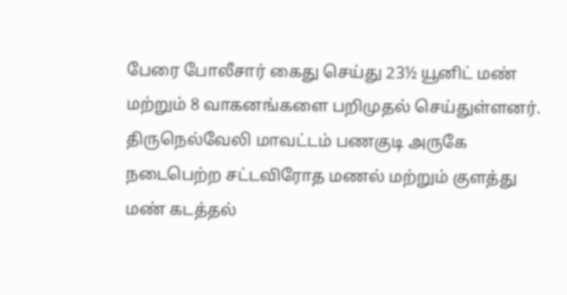பேரை போலீசார் கைது செய்து 23½ யூனிட் மண் மற்றும் 8 வாகனங்களை பறிமுதல் செய்துள்ளனர். திருநெல்வேலி மாவட்டம் பணகுடி அருகே நடைபெற்ற சட்டவிரோத மணல் மற்றும் குளத்து மண் கடத்தல்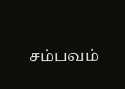சம்பவம்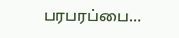பரபரப்பை…